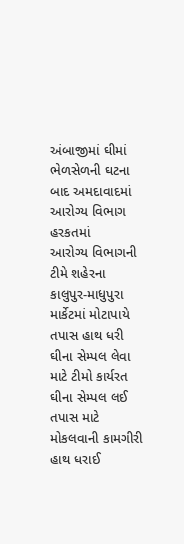અંબાજીમાં ઘીમાં ભેળસેળની ઘટના બાદ અમદાવાદમાં આરોગ્ય વિભાગ હરકતમાં
આરોગ્ય વિભાગની ટીમે શહેરના કાલુપુર-માધુપુરા માર્કેટમાં મોટાપાયે તપાસ હાથ ધરી
ઘીના સેમ્પલ લેવા માટે ટીમો કાર્યરત
ઘીના સેમ્પલ લઈ તપાસ માટે મોકલવાની કામગીરી હાથ ધરાઈ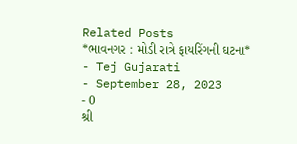Related Posts
*ભાવનગર : મોડી રાત્રે ફાયરિંગની ઘટના*
- Tej Gujarati
- September 28, 2023
- 0
શ્રી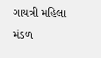ગાયત્રી મહિલા મંડળ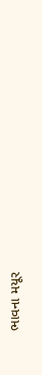ભાવના મયૂર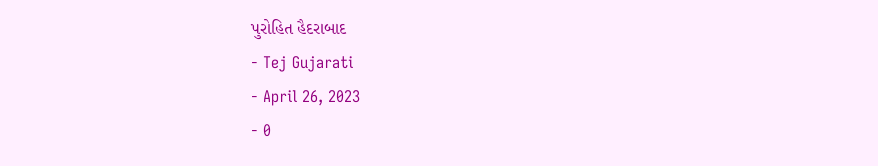પુરોહિત હૈદરાબાદ
- Tej Gujarati
- April 26, 2023
- 0